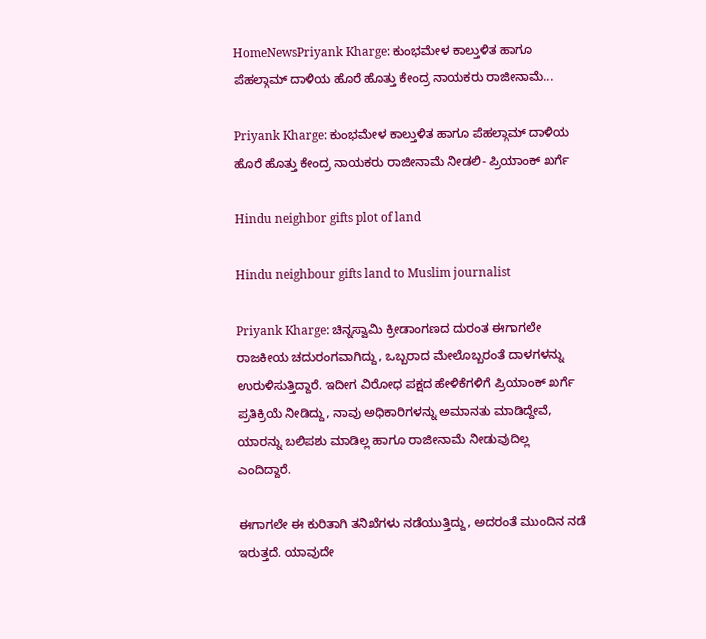HomeNewsPriyank Kharge: ಕುಂಭಮೇಳ ಕಾಲ್ತುಳಿತ ಹಾಗೂ ಪೆಹಲ್ಗಾಮ್ ದಾಳಿಯ ಹೊರೆ ಹೊತ್ತು ಕೇಂದ್ರ ನಾಯಕರು ರಾಜೀನಾಮೆ...

Priyank Kharge: ಕುಂಭಮೇಳ ಕಾಲ್ತುಳಿತ ಹಾಗೂ ಪೆಹಲ್ಗಾಮ್ ದಾಳಿಯ ಹೊರೆ ಹೊತ್ತು ಕೇಂದ್ರ ನಾಯಕರು ರಾಜೀನಾಮೆ ನೀಡಲಿ- ಪ್ರಿಯಾಂಕ್ ಖರ್ಗೆ

Hindu neighbor gifts plot of land

Hindu neighbour gifts land to Muslim journalist

Priyank Kharge: ಚಿನ್ನಸ್ವಾಮಿ ಕ್ರೀಡಾಂಗಣದ ದುರಂತ ಈಗಾಗಲೇ ರಾಜಕೀಯ ಚದುರಂಗವಾಗಿದ್ದು, ಒಬ್ಬರಾದ ಮೇಲೊಬ್ಬರಂತೆ ದಾಳಗಳನ್ನು ಉರುಳಿಸುತ್ತಿದ್ದಾರೆ. ಇದೀಗ ವಿರೋಧ ಪಕ್ಷದ ಹೇಳಿಕೆಗಳಿಗೆ ಪ್ರಿಯಾಂಕ್ ಖರ್ಗೆ ಪ್ರತಿಕ್ರಿಯೆ ನೀಡಿದ್ದು, ನಾವು ಅಧಿಕಾರಿಗಳನ್ನು ಅಮಾನತು ಮಾಡಿದ್ದೇವೆ, ಯಾರನ್ನು ಬಲಿಪಶು ಮಾಡಿಲ್ಲ ಹಾಗೂ ರಾಜೀನಾಮೆ ನೀಡುವುದಿಲ್ಲ ಎಂದಿದ್ದಾರೆ.

ಈಗಾಗಲೇ ಈ ಕುರಿತಾಗಿ ತನಿಖೆಗಳು ನಡೆಯುತ್ತಿದ್ದು, ಅದರಂತೆ ಮುಂದಿನ ನಡೆ ಇರುತ್ತದೆ. ಯಾವುದೇ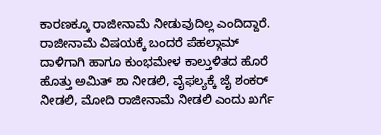ಕಾರಣಕ್ಕೂ ರಾಜೀನಾಮೆ ನೀಡುವುದಿಲ್ಲ ಎಂದಿದ್ದಾರೆ. ರಾಜೀನಾಮೆ ವಿಷಯಕ್ಕೆ ಬಂದರೆ ಪೆಹಲ್ಗಾಮ್ ದಾಳಿಗಾಗಿ ಹಾಗೂ ಕುಂಭಮೇಳ ಕಾಲ್ತುಳಿತದ ಹೊರೆ ಹೊತ್ತು ಅಮಿತ್ ಶಾ ನೀಡಲಿ, ವೈಫಲ್ಯಕ್ಕೆ ಜೈ ಶಂಕರ್ ನೀಡಲಿ, ಮೋದಿ ರಾಜೀನಾಮೆ ನೀಡಲಿ ಎಂದು ಖರ್ಗೆ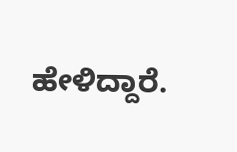ಹೇಳಿದ್ದಾರೆ.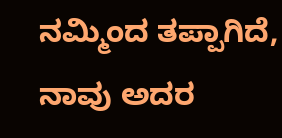ನಮ್ಮಿಂದ ತಪ್ಪಾಗಿದೆ, ನಾವು ಅದರ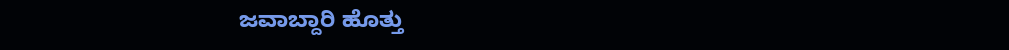ಜವಾಬ್ದಾರಿ ಹೊತ್ತು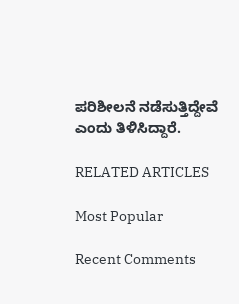ಪರಿಶೀಲನೆ ನಡೆಸುತ್ತಿದ್ದೇವೆ ಎಂದು ತಿಳಿಸಿದ್ದಾರೆ.

RELATED ARTICLES

Most Popular

Recent Comments